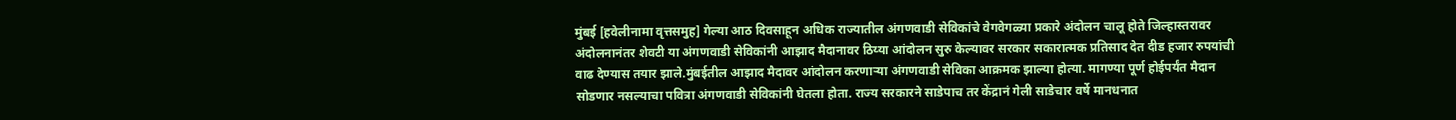मुंबई [हवेलीनामा वृत्तसमुह] गेल्या आठ दिवसाहून अधिक राज्यातील अंगणवाडी सेविकांचे वेगवेगळ्या प्रकारे अंदोलन चालू होते जिल्हास्तरावर अंदोलनानंतर शेवटी या अंगणवाडी सेविकांनी आझाद मैदानावर ठिय्या आंदोलन सुरु केल्यावर सरकार सकारात्मक प्रतिसाद देत दीड हजार रुपयांची वाढ देण्यास तयार झाले.मुंबईतील आझाद मैदावर आंदोलन करणाऱ्या अंगणवाडी सेविका आक्रमक झाल्या होत्या. मागण्या पूर्ण होईपर्यंत मैदान सोडणार नसल्याचा पवित्रा अंगणवाडी सेविकांनी घेतला होता. राज्य सरकारने साडेपाच तर केंद्रानं गेली साडेचार वर्षे मानधनात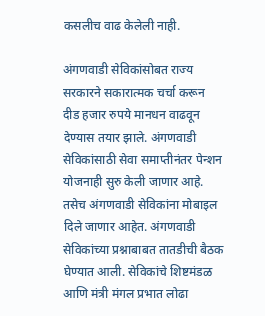कसलीच वाढ केलेली नाही.

अंगणवाडी सेविकांसोबत राज्य सरकारने सकारात्मक चर्चा करून दीड हजार रुपये मानधन वाढवून देण्यास तयार झाले. अंगणवाडी सेविकांसाठी सेवा समाप्तीनंतर पेन्शन योजनाही सुरु केली जाणार आहे. तसेच अंगणवाडी सेविकांना मोबाइल दिले जाणार आहेत. अंगणवाडी सेविकांच्या प्रश्नाबाबत तातडीची बैठक घेण्यात आली. सेविकांचे शिष्टमंडळ आणि मंत्री मंगल प्रभात लोढा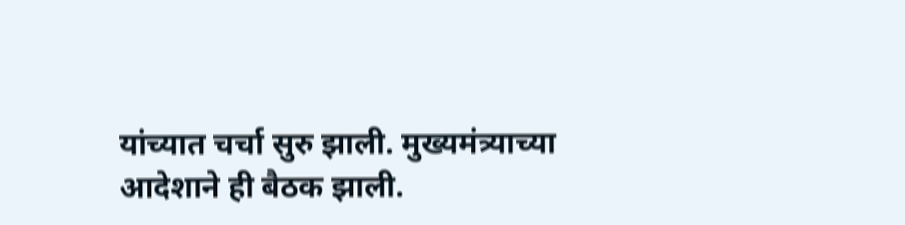यांच्यात चर्चा सुरु झाली. मुख्यमंत्र्याच्या आदेशाने ही बैठक झाली.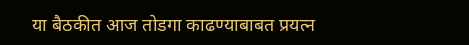या बैठकीत आज तोडगा काढण्याबाबत प्रयत्न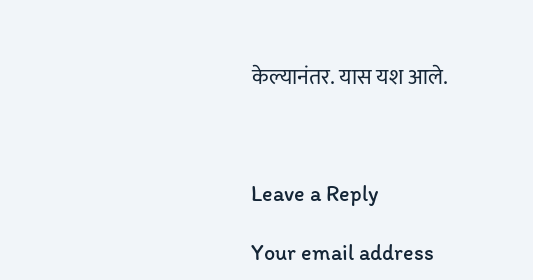केल्यानंतर. यास यश आले.



Leave a Reply

Your email address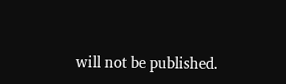will not be published.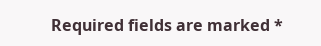Required fields are marked *